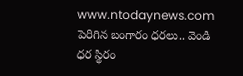www.ntodaynews.com
పెరిగిన బంగారం ధరలు.. వెండి ధర స్థిరం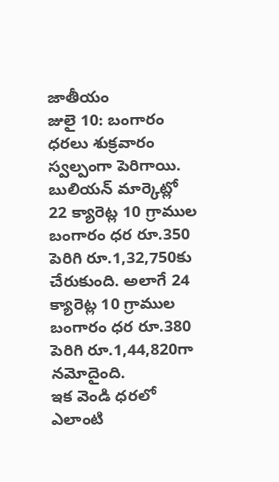జాతీయం
జులై 10: బంగారం ధరలు శుక్రవారం స్వల్పంగా పెరిగాయి. బులియన్ మార్కెట్లో 22 క్యారెట్ల 10 గ్రాముల బంగారం ధర రూ.350 పెరిగి రూ.1,32,750కు చేరుకుంది. అలాగే 24 క్యారెట్ల 10 గ్రాముల బంగారం ధర రూ.380 పెరిగి రూ.1,44,820గా నమోదైంది.
ఇక వెండి ధరలో ఎలాంటి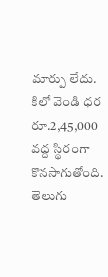మార్పు లేదు. కిలో వెండి ధర రూ.2,45,000 వద్ద స్థిరంగా కొనసాగుతోంది. తెలుగు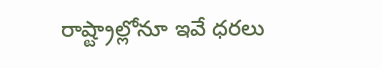రాష్ట్రాల్లోనూ ఇవే ధరలు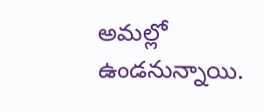అమల్లో ఉండనున్నాయి.